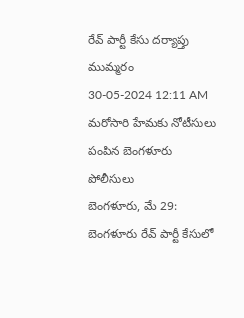రేవ్ పార్టీ కేసు దర్యాప్తు ముమ్మరం
30-05-2024 12:11 AM
మరోసారి హేమకు నోటీసులు పంపిన బెంగళూరు పోలీసులు
బెంగళూరు, మే 29: బెంగళూరు రేవ్ పార్టీ కేసులో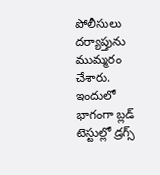పోలీసులు దర్యాప్తును ముమ్మరం చేశారు. ఇందులో భాగంగా బ్లడ్ టెస్టుల్లో డ్రగ్స్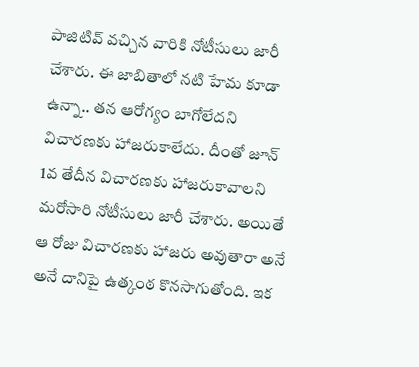పాజిటివ్ వచ్చిన వారికి నోటీసులు జారీ చేశారు. ఈ జాబితాలో నటి హేమ కూడా ఉన్నా.. తన ఆరోగ్యం బాగోలేదని విచారణకు హాజరుకాలేదు. దీంతో జూన్ 1వ తేదీన విచారణకు హాజరుకావాలని మరోసారి నోటీసులు జారీ చేశారు. అయితే ఆ రోజు విచారణకు హాజరు అవుతారా అనే అనే దానిపై ఉత్కంఠ కొనసాగుతోంది. ఇక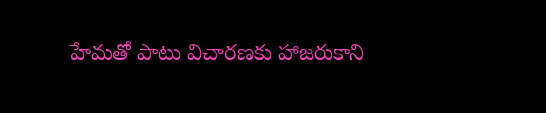హేమతో పాటు విచారణకు హాజరుకాని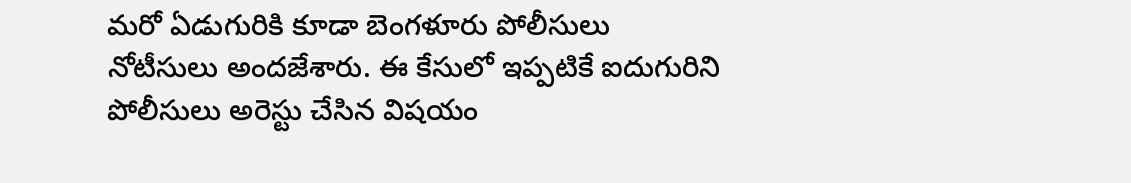మరో ఏడుగురికి కూడా బెంగళూరు పోలీసులు నోటీసులు అందజేశారు. ఈ కేసులో ఇప్పటికే ఐదుగురిని పోలీసులు అరెస్టు చేసిన విషయం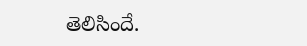తెలిసిందే.